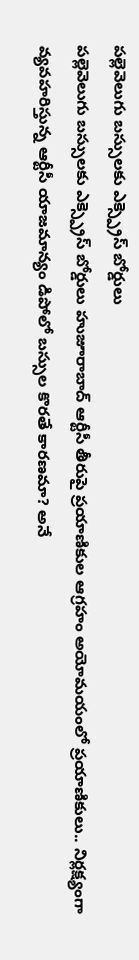పల్లెవెలుగు బస్సులకు ఎక్స్ప్రెస్ బోర్డులు
పల్లెవెలుగు బస్సులకు ఎక్స్ప్రెస్ బోర్డులు హుజూరాబాద్ ఆర్టీసీ తీరుపై ప్రయాణికుల ఆగ్రహం అయోమయంలో ప్రయాణికులు.. నిర్లక్ష్యంగా వ్యవహరిస్తున్న ఆర్టీసీ యాజమాన్యం డిపోలో బస్సుల కొరతే కారణమా? అనే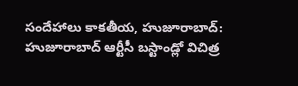సందేహాలు కాకతీయ, హుజూరాబాద్: హుజూరాబాద్ ఆర్టీసీ బస్టాండ్లో విచిత్ర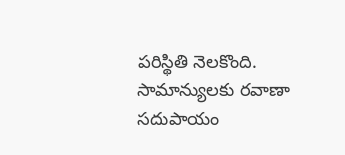పరిస్థితి నెలకొంది. సామాన్యులకు రవాణా సదుపాయం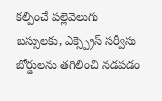కల్పించే పల్లెవెలుగు బస్సులకు, ఎక్స్ప్రెస్ సర్వీసు బోర్డులను తగిలించి నడపడం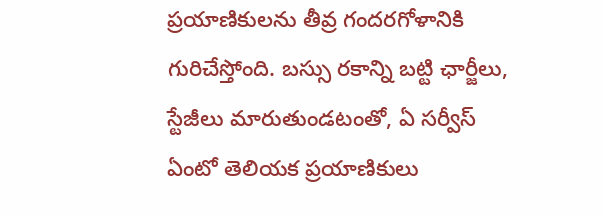ప్రయాణికులను తీవ్ర గందరగోళానికి గురిచేస్తోంది. బస్సు రకాన్ని బట్టి ఛార్జీలు, స్టేజీలు మారుతుండటంతో, ఏ సర్వీస్ ఏంటో తెలియక ప్రయాణికులు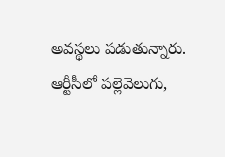అవస్థలు పడుతున్నారు. ఆర్టీసీలో పల్లెవెలుగు,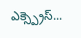ఎక్స్ప్రెస్...